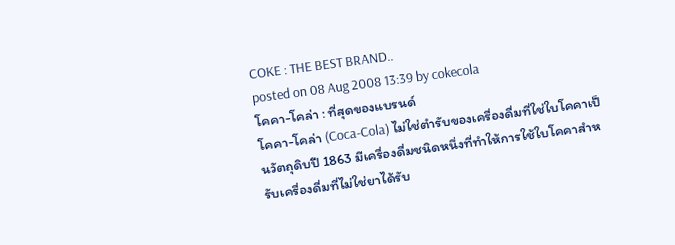COKE : THE BEST BRAND..
posted on 08 Aug 2008 13:39 by cokecola
โคคา-โคล่า : ที่สุดของแบรนด์
โคคา-โคล่า (Coca-Cola) ไม่ใช่ตำรับของเครื่องดื่มที่ใช่ใบโคคาเป็นวัตถุดิบปี 1863 มีเครื่องดื่มชนิดหนึ่งที่ทำให้การใช้ใบโคคาสำหรับเครื่องดื่มที่ไม่ใช่ยาได้รับ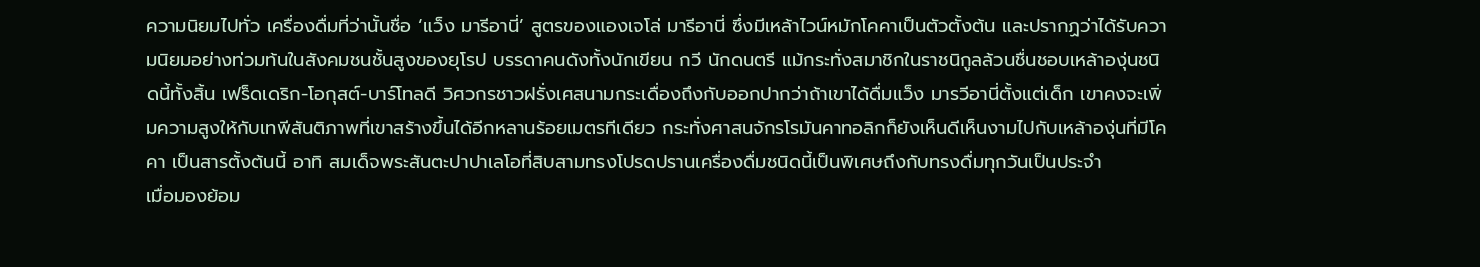ความนิยมไปทั่ว เครื่องดื่มที่ว่านั้นชื่อ ‘แว็ง มารีอานี่’ สูตรของแองเจโล่ มารีอานี่ ซึ่งมีเหล้าไวน์หมักโคคาเป็นตัวตั้งต้น และปรากฏว่าได้รับความนิยมอย่างท่วมท้นในสังคมชนชั้นสูงของยุโรป บรรดาคนดังทั้งนักเขียน กวี นักดนตรี แม้กระทั่งสมาชิกในราชนิกูลล้วนชื่นชอบเหล้าองุ่นชนิดนี้ทั้งสิ้น เฟร็ดเดริก-โอกุสต์-บาร์โทลดี วิศวกรชาวฝรั่งเศสนามกระเดื่องถึงกับออกปากว่าถ้าเขาได้ดื่มแว็ง มารวีอานี่ตั้งแต่เด็ก เขาคงจะเพิ่มความสูงให้กับเทพีสันติภาพที่เขาสร้างขึ้นได้อีกหลานร้อยเมตรทีเดียว กระทั่งศาสนจักรโรมันคาทอลิกก็ยังเห็นดีเห็นงามไปกับเหล้าองุ่นที่มีโคคา เป็นสารตั้งต้นนี้ อาทิ สมเด็จพระสันตะปาปาเลโอที่สิบสามทรงโปรดปรานเครื่องดื่มชนิดนี้เป็นพิเศษถึงกับทรงดื่มทุกวันเป็นประจำ
เมื่อมองย้อม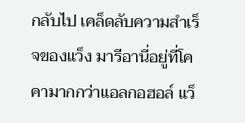กลับไป เคล็ดลับความสำเร็จของแว็ง มารีอานี่อยู่ที่โคคามากกว่าแอลกอฮอล์ แว็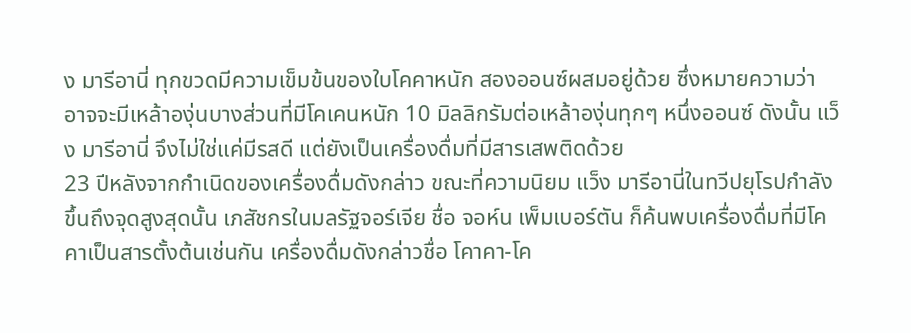ง มารีอานี่ ทุกขวดมีความเข็มข้นของใบโคคาหนัก สองออนซ์ผสมอยู่ด้วย ซึ่งหมายความว่า อาจจะมีเหล้าองุ่นบางส่วนที่มีโคเคนหนัก 10 มิลลิกรัมต่อเหล้าองุ่นทุกๆ หนึ่งออนซ์ ดังนั้น แว็ง มารีอานี่ จึงไม่ใช่แค่มีรสดี แต่ยังเป็นเครื่องดื่มที่มีสารเสพติดด้วย
23 ปีหลังจากกำเนิดของเครื่องดื่มดังกล่าว ขณะที่ความนิยม แว็ง มารีอานี่ในทวีปยุโรปกำลังขึ้นถึงจุดสูงสุดนั้น เภสัชกรในมลรัฐจอร์เจีย ชื่อ จอห์น เพ็มเบอร์ตัน ก็ค้นพบเครื่องดื่มที่มีโคคาเป็นสารตั้งต้นเช่นกัน เครื่องดื่มดังกล่าวชื่อ โคาคา-โค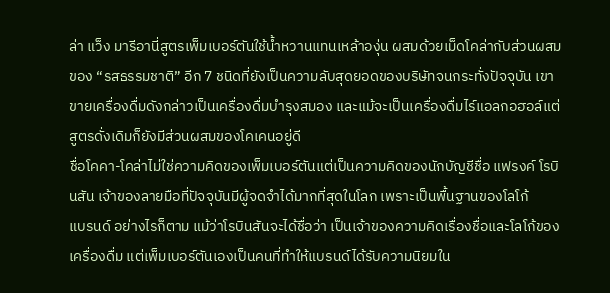ล่า แว็ง มารีอานี่สูตรเพ็มเบอร์ตันใช้น้ำหวานแทนเหล้าองุ่น ผสมด้วยเม็ดโคล่ากับส่วนผสมของ “รสธรรมชาติ” อีก 7 ชนิดที่ยังเป็นความลับสุดยอดของบริษัทจนกระทั่งปัจจุบัน เขาขายเครื่องดื่มดังกล่าวเป็นเครื่องดื่มบำรุงสมอง และแม้จะเป็นเครื่องดื่มไร์แอลกอฮอล์แต่สูตรดั่งเดิมก็ยังมีส่วนผสมของโคเคนอยู่ดี
ชื่อโคคา-โคล่าไม่ใช่ความคิดของเพ็มเบอร์ตันแต่เป็นความคิดของนักบัญชีชื่อ แฟรงค์ โรบินสัน เจ้าของลายมือที่ปัจจุบันมีผู้จดจำได้มากที่สุดในโลก เพราะเป็นพื้นฐานของโลโก้
แบรนด์ อย่างไรก็ตาม แม้ว่าโรบินสันจะได้ชื่อว่า เป็นเจ้าของความคิดเรื่องชื่อและโลโก้ของเครื่องดื่ม แต่เพ็มเบอร์ตันเองเป็นคนที่ทำให้แบรนด์ได้รับความนิยมใน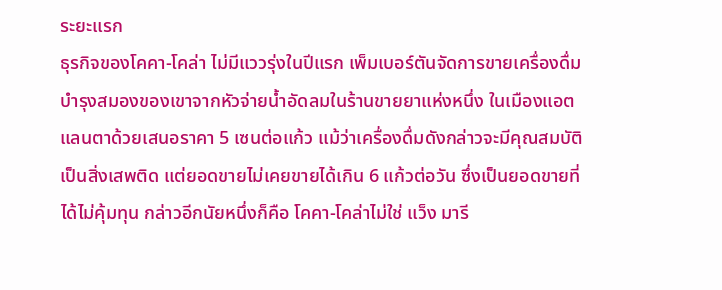ระยะแรก
ธุรกิจของโคคา-โคล่า ไม่มีแววรุ่งในปีแรก เพ็มเบอร์ตันจัดการขายเครื่องดื่มบำรุงสมองของเขาจากหัวจ่ายน้ำอัดลมในร้านขายยาแห่งหนึ่ง ในเมืองแอตแลนตาด้วยเสนอราคา 5 เซนต่อแก้ว แม้ว่าเครื่องดื่มดังกล่าวจะมีคุณสมบัติเป็นสิ่งเสพติด แต่ยอดขายไม่เคยขายได้เกิน 6 แก้วต่อวัน ซึ่งเป็นยอดขายที่ได้ไม่คุ้มทุน กล่าวอีกนัยหนึ่งก็คือ โคคา-โคล่าไม่ใช่ แว็ง มารี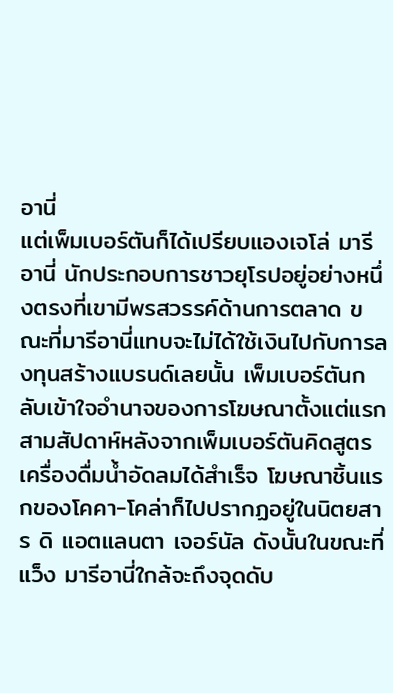อานี่
แต่เพ็มเบอร์ตันก็ได้เปรียบแองเจโล่ มารีอานี่ นักประกอบการชาวยุโรปอยู่อย่างหนึ่งตรงที่เขามีพรสวรรค์ด้านการตลาด ขณะที่มารีอานี่แทบจะไม่ได้ใช้เงินไปกับการลงทุนสร้างแบรนด์เลยนั้น เพ็มเบอร์ตันกลับเข้าใจอำนาจของการโฆษณาตั้งแต่แรก สามสัปดาห์หลังจากเพ็มเบอร์ตันคิดสูตรเครื่องดื่มน้ำอัดลมได้สำเร็จ โฆษณาชิ้นแรกของโคคา-โคล่าก็ไปปรากฏอยู่ในนิตยสาร ดิ แอตแลนตา เจอร์นัล ดังนั้นในขณะที่ แว็ง มารีอานี่ใกล้จะถึงจุดดับ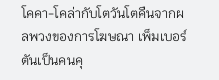โคคา-โคล่ากับโตวันโตคืนจากผลพวงของการโฆษณา เพ็มเบอร์ตันเป็นคนคุ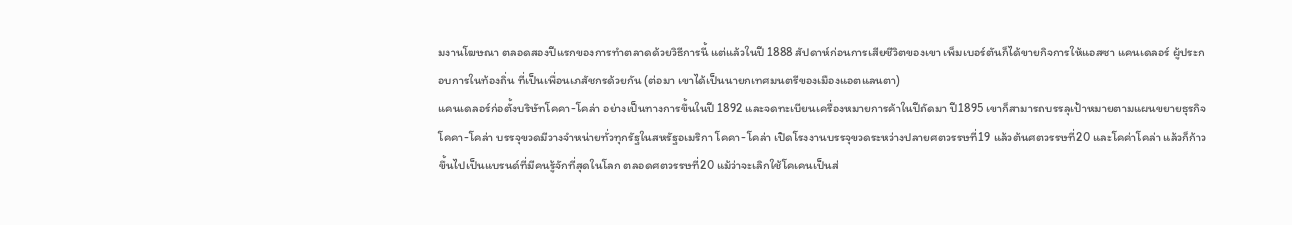มงานโฆษณา ตลอดสองปีแรกของการทำตลาดด้วยวิธีการนี้ แต่แล้วในปี 1888 สัปดาห์ก่อนการเสียชีวิตของเขา เพ็มเบอร์ตันก็ได้ขายกิจการให้แอสซา แคนเดลอร์ ผู้ประกอบการในท้องถิ่น ที่เป็นเพื่อนเภสัชกรด้วยกัน (ต่อมา เขาได้เป็นนายกเทศมนตรีของเมืองแอตแลนตา)
แคนเดลอร์ก่อตั้งบริษัทโคคา-โคล่า อย่างเป็นทางการขึ้นในปี 1892 และจดทะเบียนเครื่องหมายการค้าในปีถัดมา ปี1895 เขาก็สามารถบรรลุเป้าหมายตามแผนขยายธุรกิจ โคคา-โคล่า บรรจุขวดมีวางจำหน่ายทั่วทุกรัฐในสหรัฐอเมริกา โคคา-โคล่า เปิดโรงงานบรรจุขวดระหว่างปลายศตวรรษที่19 แล้วต้นศตวรรษที่20 และโคค่าโคล่า แล้วก็ก้าวขึ้นไปเป็นแบรนด์ที่มีคนรู้จักที่สุดในโลก ตลอดศตวรรษที่20 แม้ว่าจะเลิกใช้โคเคนเป็นส่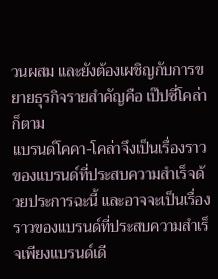วนผสม และยังต้องเผชิญกับการขยายธุรกิจรายสำคัญคือ เป๊ปซี่โคล่าก็ตาม
แบรนด์โคคา-โคล่าจึงเป็นเรื่องราวของแบรนด์ที่ประสบความสำเร็จด้วยประการฉะนี้ และอาจจะเป็นเรื่องราวของแบรนด์ที่ประสบความสำเร็จเพียงแบรนด์เดี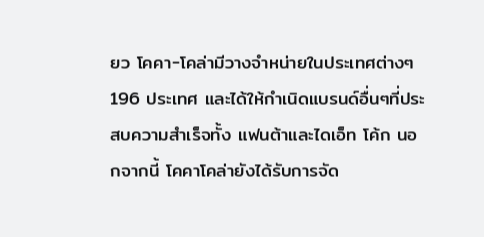ยว โคคา-โคล่ามีวางจำหน่ายในประเทศต่างๆ 196 ประเทศ และได้ให้กำเนิดแบรนด์อื่นๆที่ประสบความสำเร็จทั้ง แฟนต้าและไดเอ็ท โค้ก นอกจากนี้ โคคาโคล่ายังได้รับการจัด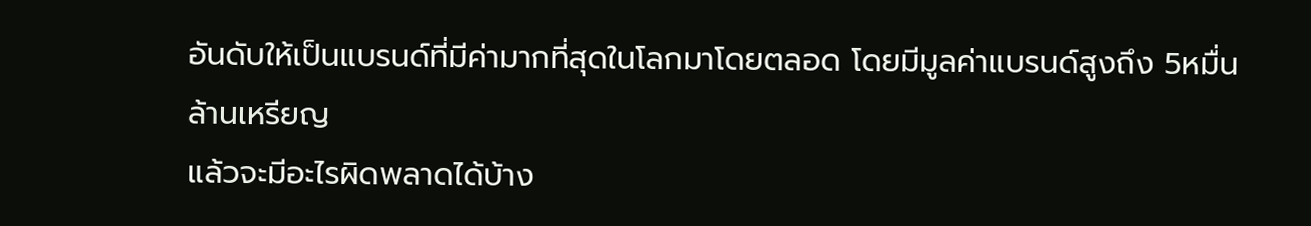อันดับให้เป็นแบรนด์ที่มีค่ามากที่สุดในโลกมาโดยตลอด โดยมีมูลค่าแบรนด์สูงถึง 5หมื่นล้านเหรียญ
แล้วจะมีอะไรผิดพลาดได้บ้าง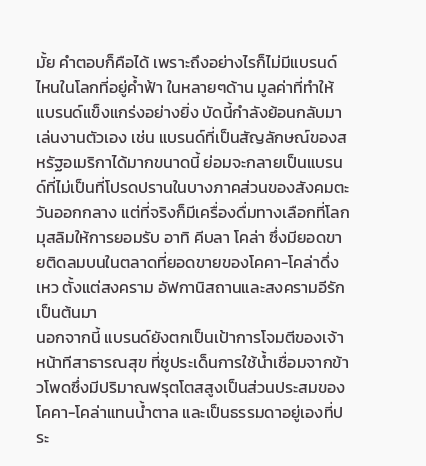มั้ย คำตอบก็คือได้ เพราะถึงอย่างไรก็ไม่มีแบรนด์ไหนในโลกที่อยู่ค้ำฟ้า ในหลายๆด้าน มูลค่าที่ทำให้แบรนด์แข็งแกร่งอย่างยิ่ง บัดนี้กำลังย้อนกลับมาเล่นงานตัวเอง เช่น แบรนด์ที่เป็นสัญลักษณ์ของสหรัฐอเมริกาได้มากขนาดนี้ ย่อมจะกลายเป็นแบรนด์ที่ไม่เป็นที่โปรดปรานในบางภาคส่วนของสังคมตะวันออกกลาง แต่ที่จริงก็มีเครื่องดื่มทางเลือกที่โลกมุสลิมให้การยอมรับ อาทิ คีบลา โคล่า ซึ่งมียอดขายติดลมบนในตลาดที่ยอดขายของโคคา-โคล่าดึ่งเหว ตั้งแต่สงคราม อัฟกานิสถานและสงครามอีรักเป็นต้นมา
นอกจากนี้ แบรนด์ยังตกเป็นเป้าการโจมตีของเจ้าหน้าทีสาธารณสุข ที่ชูประเด็นการใช้น้ำเชื่อมจากข้าวโพดซึ่งมีปริมาณฟรุตโตสสูงเป็นส่วนประสมของโคคา-โคล่าแทนน้ำตาล และเป็นธรรมดาอยู่เองที่ประ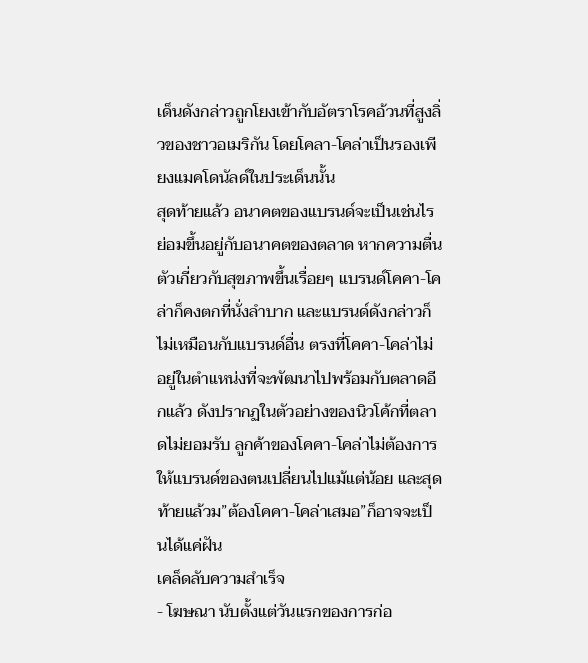เด็นดังกล่าวถูกโยงเข้ากับอัตราโรคอ้วนที่สูงลิ่วของชาวอเมริกัน โดยโคลา-โคล่าเป็นรองเพียงแมคโดนัลด์ในประเด็นนั้น
สุดท้ายแล้ว อนาคตของแบรนด์จะเป็นเช่นไร ย่อมขึ้นอยู่กับอนาคตของตลาด หากความตื่นตัวเกี่ยวกับสุขภาพขึ้นเรื่อยๆ แบรนด์โคคา-โคล่าก็คงตกที่นั่งลำบาก และแบรนด์ดังกล่าวก็ไม่เหมือนกับแบรนด์อื่น ตรงที่โคคา-โคล่าไม่อยู่ในตำแหน่งที่จะพัฒนาไปพร้อมกับตลาดอีกแล้ว ดังปรากฏในตัวอย่างของนิวโค้กที่ตลาดไม่ยอมรับ ลูกค้าของโคคา-โคล่าไม่ต้องการให้แบรนด์ของตนเปลี่ยนไปแม้แต่น้อย และสุดท้ายแล้วม”ต้องโคคา-โคล่าเสมอ”ก็อาจจะเป็นได้แค่ฝัน
เคล็ดลับความสำเร็จ
- โฆษณา นับตั้งแต่วันแรกของการก่อ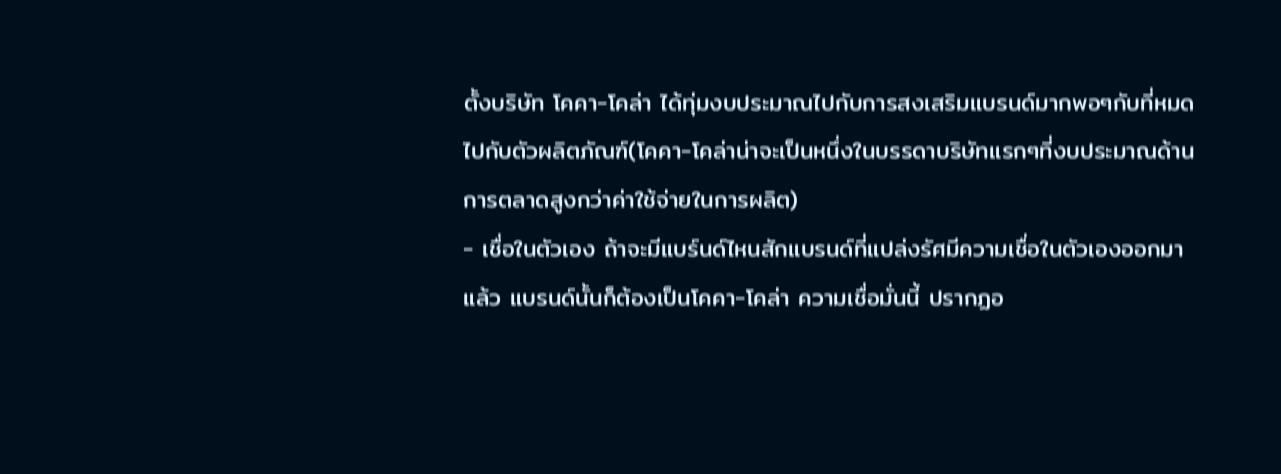ตั้งบริษัท โคคา-โคล่า ได้ทุ่มงบประมาณไปกับการสงเสริมแบรนด์มากพอๆกับที่หมดไปกับตัวผลิตภัณฑ์(โคคา-โคล่าน่าจะเป็นหนึ่งในบรรดาบริษัทแรกๆที่งบประมาณด้านการตลาดสูงกว่าค่าใช้จ่ายในการผลิต)
- เชื่อในตัวเอง ถ้าจะมีแบร์นด์ไหนสักแบรนด์ที่แปล่งรัศมีความเชื่อในตัวเองออกมาแล้ว แบรนด์นั้นก็ต้องเป็นโคคา-โคล่า ความเชื่อมั่นนี้ ปรากฏอ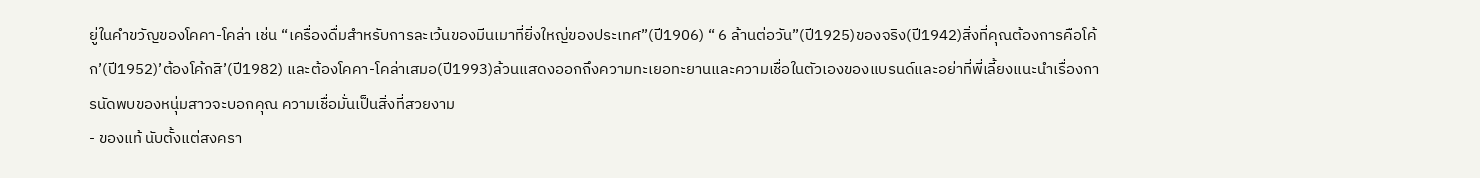ยู่ในคำขวัญของโคคา-โคล่า เช่น “เครื่องดื่มสำหรับการละเว้นของมีนเมาที่ยิ่งใหญ่ของประเทศ”(ปี1906) “ 6 ล้านต่อวัน”(ปี1925)ของจริง(ปี1942)สิ่งที่คุณต้องการคือโค้ก’(ปี1952)’ต้องโค้กสิ’(ปี1982) และต้องโคคา-โคล่าเสมอ(ปี1993)ล้วนแสดงออกถึงความทะเยอทะยานและความเชื่อในตัวเองของแบรนด์และอย่าที่พี่เลี้ยงแนะนำเรื่องการนัดพบของหนุ่มสาวจะบอกคุณ ความเชื่อมั่นเป็นสิ่งที่สวยงาม
- ของแท้ นับตั้งแต่สงครา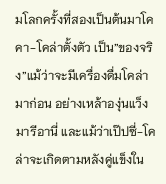มโลกครั้งที่สองเป็นต้นมาโคคา-โคล่าตั้งตัว เป็น”ของจริง”แม้ว่าจะมีเครื่องดื่มโคล่ามาก่อน อย่างเหล้าองุ่นแว็ง มารีอานี่ และแม้ว่าเป๊ปซี่-โคล่าจะเกิดตามหลังคู่แข็งใน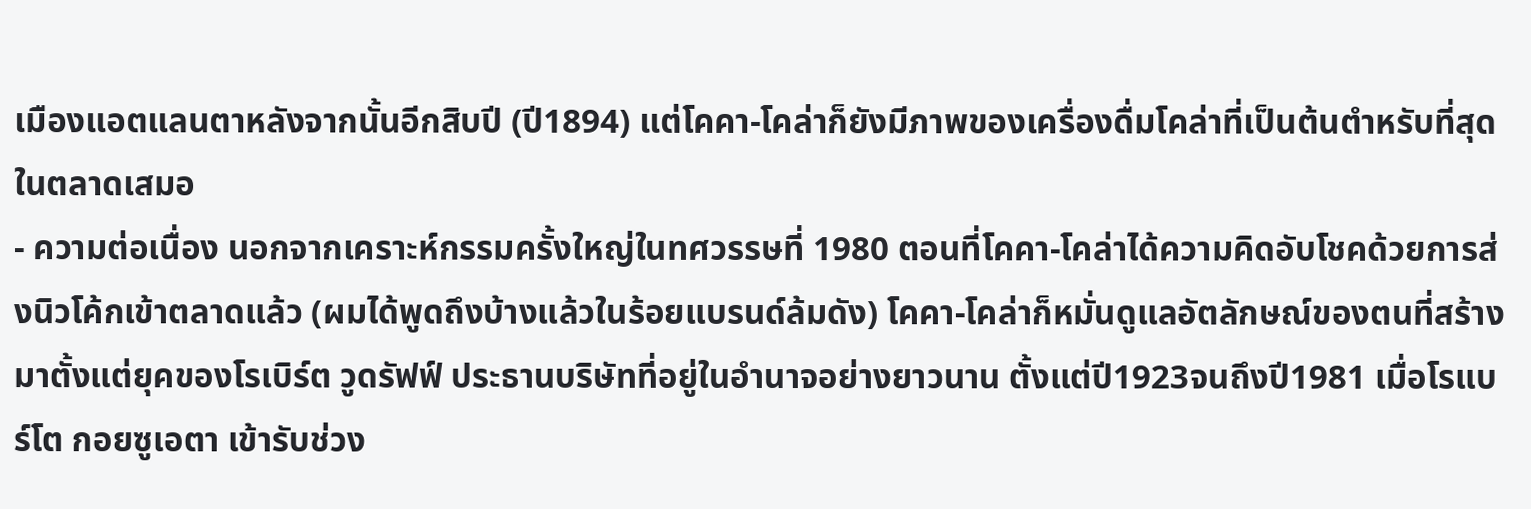เมืองแอตแลนตาหลังจากนั้นอีกสิบปี (ปี1894) แต่โคคา-โคล่าก็ยังมีภาพของเครื่องดื่มโคล่าที่เป็นต้นตำหรับที่สุดในตลาดเสมอ
- ความต่อเนื่อง นอกจากเคราะห์กรรมครั้งใหญ่ในทศวรรษที่ 1980 ตอนที่โคคา-โคล่าได้ความคิดอับโชคด้วยการส่งนิวโค้กเข้าตลาดแล้ว (ผมได้พูดถึงบ้างแล้วในร้อยแบรนด์ล้มดัง) โคคา-โคล่าก็หมั่นดูแลอัตลักษณ์ของตนที่สร้างมาตั้งแต่ยุคของโรเบิร์ต วูดรัฟฟ์ ประธานบริษัทที่อยู่ในอำนาจอย่างยาวนาน ตั้งแต่ปี1923จนถึงปี1981 เมื่อโรแบร์โต กอยซูเอตา เข้ารับช่วง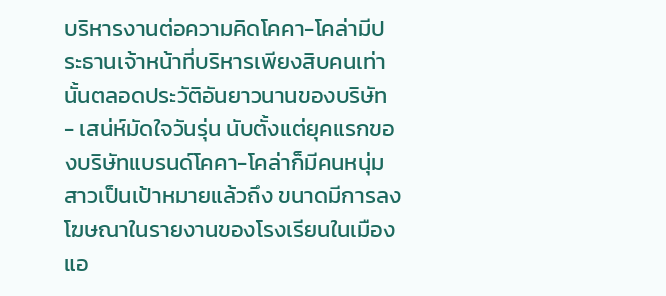บริหารงานต่อความคิดโคคา-โคล่ามีประธานเจ้าหน้าที่บริหารเพียงสิบคนเท่านั้นตลอดประวัติอันยาวนานของบริษัท
- เสน่ห์มัดใจวันรุ่น นับตั้งแต่ยุคแรกของบริษัทแบรนด์โคคา-โคล่าก็มีคนหนุ่มสาวเป็นเป้าหมายแล้วถึง ขนาดมีการลงโฆษณาในรายงานของโรงเรียนในเมืองแอ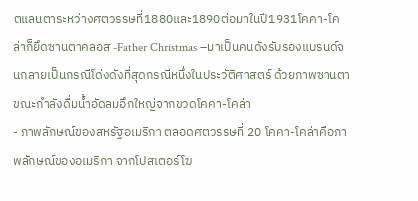ตแลนตาระหว่างศตวรรษที่1880และ1890ต่อมาในปี1931โคคา-โคล่าก็ยึดซานตาคลอส -Father Christmas –มาเป็นคนดังรับรองแบรนด์จนกลายเป็นกรณีโด่งดังที่สุดกรณีหนึ่งในประวัติศาสตร์ ด้วยภาพซานตาขณะกำลังดื่มน้ำอัดลมอึกใหญ่จากขวดโคคา-โคล่า
- ภาพลักษณ์ของสหรัฐอเมริกา ตลอดศตวรรษที่ 20 โคคา-โคล่าคือภาพลักษณ์ของอเมริกา จากโปสเตอร์โฆ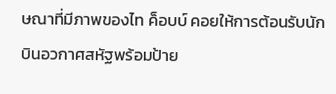ษณาที่มีภาพของไท ค็อบบ์ คอยให้การต้อนรับนักบินอวกาศสหัฐพร้อมป้าย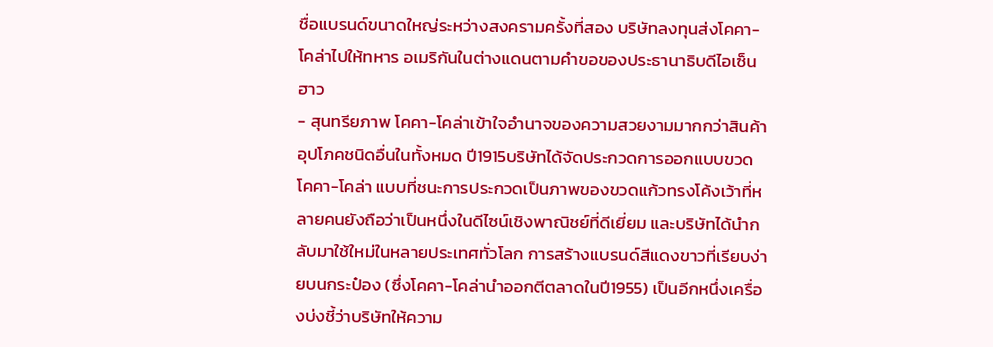ชื่อแบรนด์ขนาดใหญ่ระหว่างสงครามครั้งที่สอง บริษัทลงทุนส่งโคคา-โคล่าไปให้ทหาร อเมริกันในต่างแดนตามคำขอของประธานาธิบดีไอเซ็นฮาว
- สุนทรียภาพ โคคา-โคล่าเข้าใจอำนาจของความสวยงามมากกว่าสินค้าอุปโภคชนิดอื่นในทั้งหมด ปี1915บริษัทได้จัดประกวดการออกแบบขวดโคคา-โคล่า แบบที่ชนะการประกวดเป็นภาพของขวดแก้วทรงโค้งเว้าที่หลายคนยังถือว่าเป็นหนึ่งในดีไซน์เชิงพาณิชย์ที่ดีเยี่ยม และบริษัทได้นำกลับมาใช้ใหม่ในหลายประเทศทั่วโลก การสร้างแบรนด์สีแดงขาวที่เรียบง่ายบนกระป๋อง (ซึ่งโคคา-โคล่านำออกตีตลาดในปี1955) เป็นอีกหนึ่งเครื่องบ่งชี้ว่าบริษัทให้ความ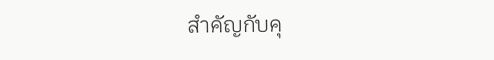สำคัญกับคุ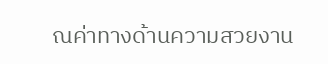ณค่าทางด้านความสวยงาน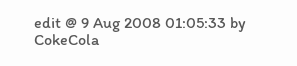edit @ 9 Aug 2008 01:05:33 by CokeCola